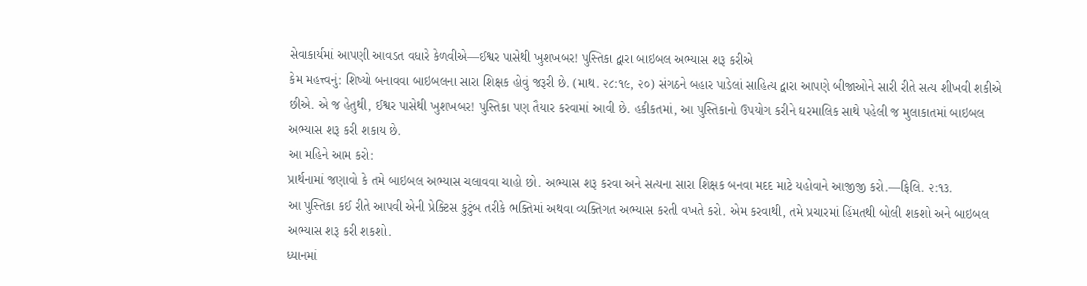સેવાકાર્યમાં આપણી આવડત વધારે કેળવીએ—ઈશ્વર પાસેથી ખુશખબર! પુસ્તિકા દ્વારા બાઇબલ અભ્યાસ શરૂ કરીએ
કેમ મહત્ત્વનું: શિષ્યો બનાવવા બાઇબલના સારા શિક્ષક હોવું જરૂરી છે. (માથ. ૨૮:૧૯, ૨૦) સંગઠને બહાર પાડેલાં સાહિત્ય દ્વારા આપણે બીજાઓને સારી રીતે સત્ય શીખવી શકીએ છીએ. એ જ હેતુથી, ઈશ્વર પાસેથી ખુશખબર! પુસ્તિકા પણ તૈયાર કરવામાં આવી છે. હકીકતમાં, આ પુસ્તિકાનો ઉપયોગ કરીને ઘરમાલિક સાથે પહેલી જ મુલાકાતમાં બાઇબલ અભ્યાસ શરૂ કરી શકાય છે.
આ મહિને આમ કરો:
પ્રાર્થનામાં જણાવો કે તમે બાઇબલ અભ્યાસ ચલાવવા ચાહો છો. અભ્યાસ શરૂ કરવા અને સત્યના સારા શિક્ષક બનવા મદદ માટે યહોવાને આજીજી કરો.—ફિલિ. ૨:૧૩.
આ પુસ્તિકા કઈ રીતે આપવી એની પ્રેક્ટિસ કુટુંબ તરીકે ભક્તિમાં અથવા વ્યક્તિગત અભ્યાસ કરતી વખતે કરો. એમ કરવાથી, તમે પ્રચારમાં હિંમતથી બોલી શકશો અને બાઇબલ અભ્યાસ શરૂ કરી શકશો.
ધ્યાનમાં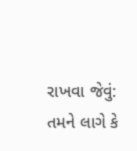રાખવા જેવું:
તમને લાગે કે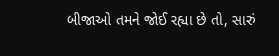બીજાઓ તમને જોઈ રહ્યા છે તો, સારું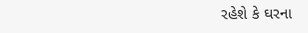રહેશે કે ઘરના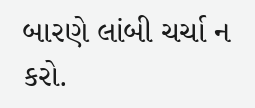બારણે લાંબી ચર્ચા ન કરો.